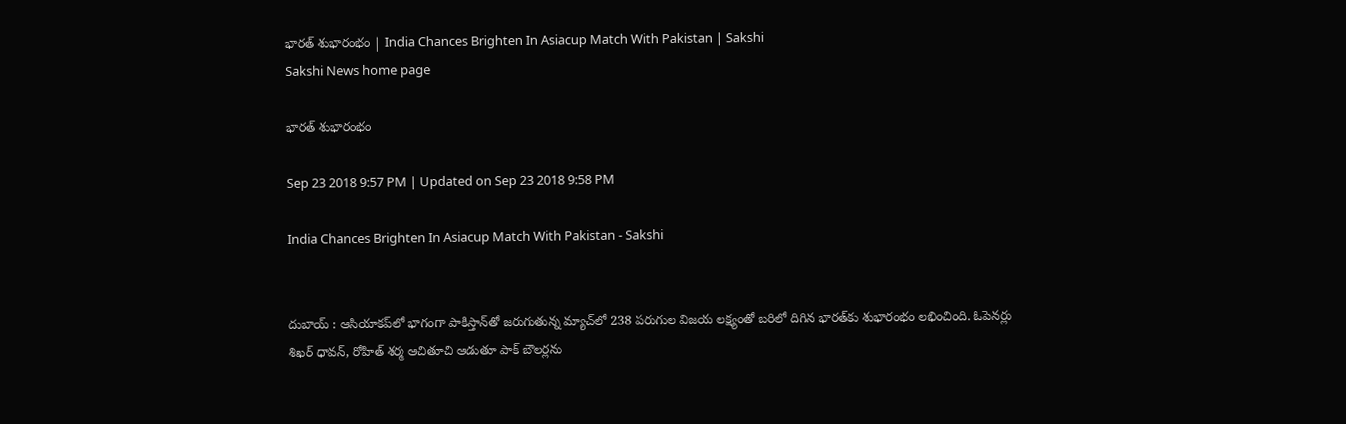భారత్‌ శుభారంభం | India Chances Brighten In Asiacup Match With Pakistan | Sakshi
Sakshi News home page

భారత్‌ శుభారంభం

Sep 23 2018 9:57 PM | Updated on Sep 23 2018 9:58 PM

India Chances Brighten In Asiacup Match With Pakistan - Sakshi


దుబాయ్‌ : ఆసియాకప్‌లో భాగంగా పాకిస్తాన్‌తో జరుగుతున్న మ్యాచ్‌లో 238 పరుగుల విజయ లక్ష్యంతో బరిలో దిగిన భారత్‌కు శుభారంభం లభించింది. ఓపెనర్లు శిఖర్‌ ధావన్‌, రోహిత్‌ శర్మ ఆచితూచి ఆడుతూ పాక్‌ బౌలర్లను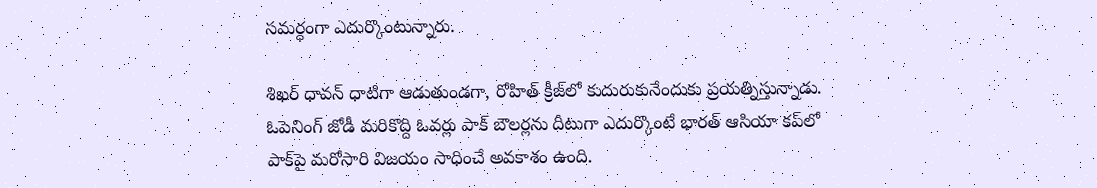సమర్ధంగా ఎదుర్కొంటున్నారు.

శిఖర్‌ ధావన్‌ ధాటిగా ఆడుతుండగా, రోహిత్‌ క్రీజ్‌లో కుదురుకునేందుకు ప్రయత్నిస్తున్నాడు. ఓపెనింగ్‌ జోడీ మరికొద్ది ఓవర్లు పాక్‌ బౌలర్లను దీటుగా ఎదుర్కొంటే భారత్‌ ఆసియా కప్‌లో పాక్‌పై మరోసారి విజయం సాధించే అవకాశం ఉంది.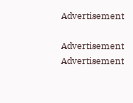Advertisement

Advertisement
Advertisement